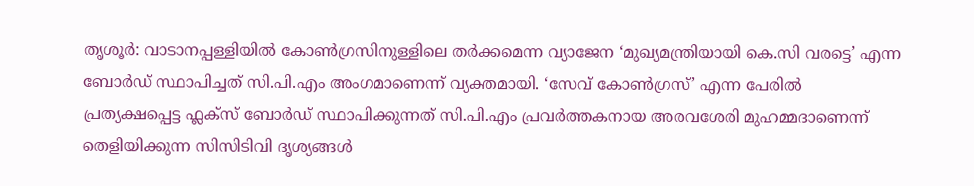തൃശൂർ: വാടാനപ്പള്ളിയിൽ കോൺഗ്രസിനുള്ളിലെ തർക്കമെന്ന വ്യാജേന ‘മുഖ്യമന്ത്രിയായി കെ.സി വരട്ടെ’ എന്ന ബോർഡ് സ്ഥാപിച്ചത് സി.പി.എം അംഗമാണെന്ന് വ്യക്തമായി. ‘സേവ് കോൺഗ്രസ്’ എന്ന പേരിൽ പ്രത്യക്ഷപ്പെട്ട ഫ്ലക്സ് ബോർഡ് സ്ഥാപിക്കുന്നത് സി.പി.എം പ്രവർത്തകനായ അരവശേരി മുഹമ്മദാണെന്ന് തെളിയിക്കുന്ന സിസിടിവി ദൃശ്യങ്ങൾ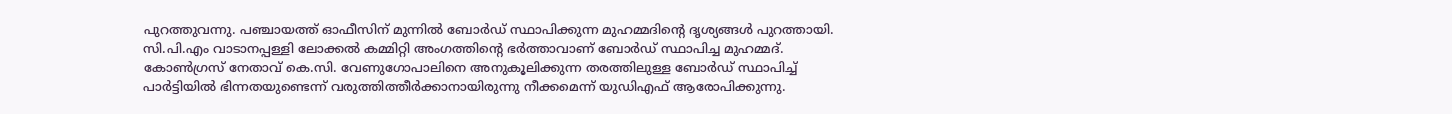പുറത്തുവന്നു. പഞ്ചായത്ത് ഓഫീസിന് മുന്നിൽ ബോർഡ് സ്ഥാപിക്കുന്ന മുഹമ്മദിന്റെ ദൃശ്യങ്ങൾ പുറത്തായി. സി.പി.എം വാടാനപ്പള്ളി ലോക്കൽ കമ്മിറ്റി അംഗത്തിന്റെ ഭർത്താവാണ് ബോർഡ് സ്ഥാപിച്ച മുഹമ്മദ്.
കോൺഗ്രസ് നേതാവ് കെ.സി. വേണുഗോപാലിനെ അനുകൂലിക്കുന്ന തരത്തിലുള്ള ബോർഡ് സ്ഥാപിച്ച് പാർട്ടിയിൽ ഭിന്നതയുണ്ടെന്ന് വരുത്തിത്തീർക്കാനായിരുന്നു നീക്കമെന്ന് യുഡിഎഫ് ആരോപിക്കുന്നു.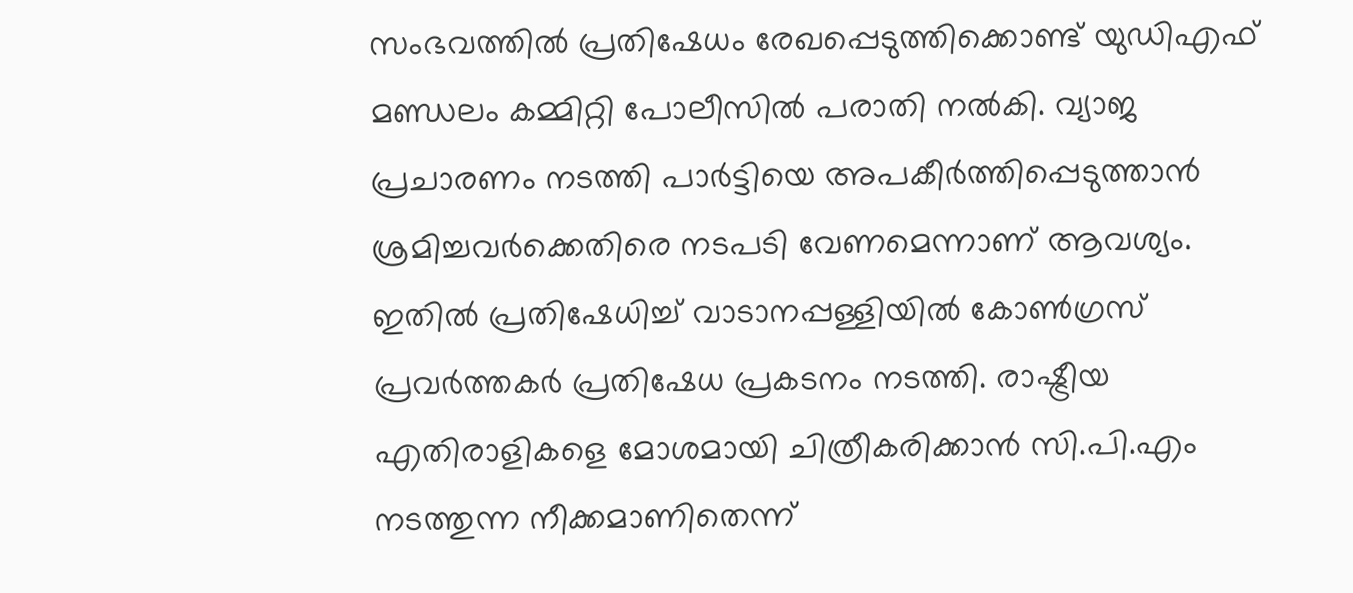സംഭവത്തിൽ പ്രതിഷേധം രേഖപ്പെടുത്തിക്കൊണ്ട് യുഡിഎഫ് മണ്ഡലം കമ്മിറ്റി പോലീസിൽ പരാതി നൽകി. വ്യാജ പ്രചാരണം നടത്തി പാർട്ടിയെ അപകീർത്തിപ്പെടുത്താൻ ശ്രമിച്ചവർക്കെതിരെ നടപടി വേണമെന്നാണ് ആവശ്യം. ഇതിൽ പ്രതിഷേധിച്ച് വാടാനപ്പള്ളിയിൽ കോൺഗ്രസ് പ്രവർത്തകർ പ്രതിഷേധ പ്രകടനം നടത്തി. രാഷ്ട്രീയ എതിരാളികളെ മോശമായി ചിത്രീകരിക്കാൻ സി.പി.എം നടത്തുന്ന നീക്കമാണിതെന്ന്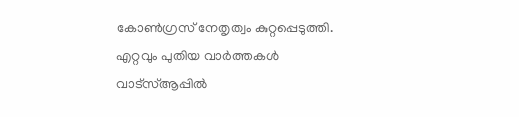കോൺഗ്രസ് നേതൃത്വം കുറ്റപ്പെടുത്തി.
എറ്റവും പുതിയ വാർത്തകൾ വാട്സ്ആപ്പിൽ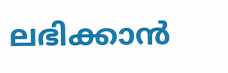ലഭിക്കാൻ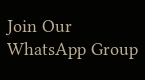Join Our WhatsApp Group